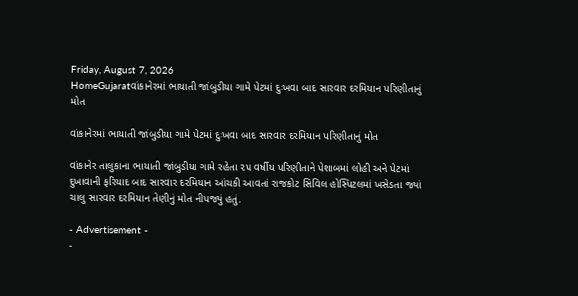Friday, August 7, 2026
HomeGujaratવાંકાનેરમાં ભાયાતી જાંબુડીયા ગામે પેટમાં દુઃખવા બાદ સારવાર દરમિયાન પરિણીતાનું મોત

વાંકાનેરમાં ભાયાતી જાંબુડીયા ગામે પેટમાં દુઃખવા બાદ સારવાર દરમિયાન પરિણીતાનું મોત

વાંકાનેર તાલુકાના ભાયાતી જાંબુડીયા ગામે રહેતા ૨૫ વર્ષીય પરિણીતાને પેશાબમાં લોહી અને પેટમાં દુખાવાની ફરિયાદ બાદ સારવાર દરમિયાન આંચકી આવતાં રાજકોટ સિવિલ હોસ્પિટલમાં ખસેડતા જ્યાં ચાલુ સારવાર દરમિયાન તેણીનું મોત નીપજ્યું હતું.

- Advertisement -
-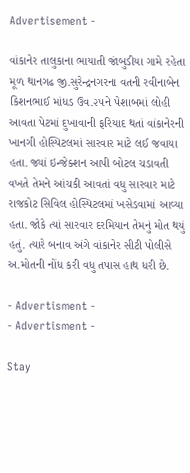Advertisement -

વાંકાનેર તાલુકાના ભાયાતી જાંબુડીયા ગામે રહેતા મૂળ થાનગઢ જી.સુરેન્દ્રનગરના વતની રવીનાબેન કિશનભાઈ માંધડ ઉવ.૨૫ને પેશાબમાં લોહી આવતા પેટમાં દુખાવાની ફરિયાદ થતાં વાંકાનેરની ખાનગી હોસ્પિટલમાં સારવાર માટે લઈ જવાયા હતા. જ્યાં ઇન્જેક્શન આપી બોટલ ચડાવતી વખતે તેમને આંચકી આવતાં વધુ સારવાર માટે રાજકોટ સિવિલ હોસ્પિટલમાં ખસેડવામાં આવ્યા હતા. જોકે ત્યાં સારવાર દરમિયાન તેમનું મોત થયું હતું. ત્યારે બનાવ અંગે વાંકાનેર સીટી પોલીસે અ.મોતની નોંધ કરી વધુ તપાસ હાથ ધરી છે.

- Advertisment -
- Advertisment -

Stay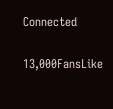Connected

13,000FansLike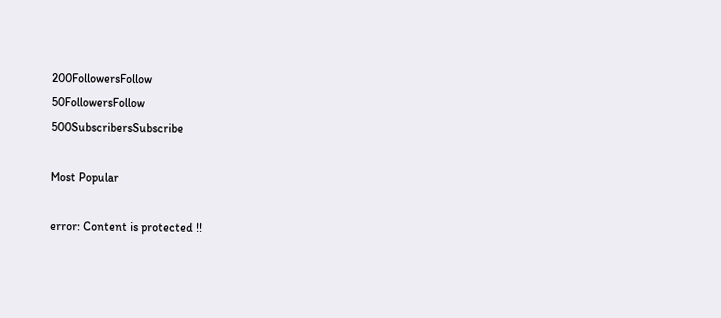200FollowersFollow
50FollowersFollow
500SubscribersSubscribe

Most Popular

error: Content is protected !!